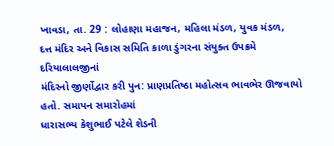ખાવડા, તા. 29 : લોહાણા મહાજન, મહિલા મંડળ, યુવક મંડળ,
દત્ત મંદિર અને વિકાસ સમિતિ કાળા ડુંગરના સંયુક્ત ઉપક્રમે દરિયાલાલજીનાં
મંદિરનો જીર્ણોદ્વાર કરી પુન: પ્રાણપ્રતિષ્ઠા મહોત્સવ ભાવભેર ઊજવાયો હતો. સમાપન સમારોહમાં
ધારાસભ્ય કેશુભાઈ પટેલે શેડની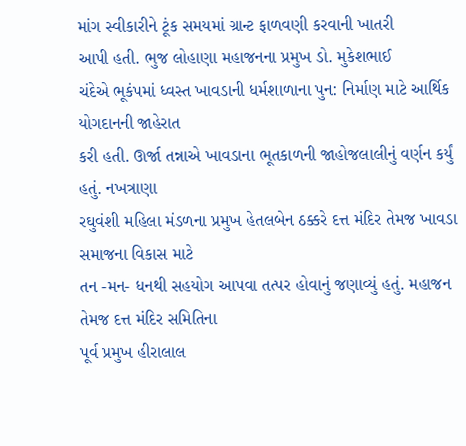માંગ સ્વીકારીને ટૂંક સમયમાં ગ્રાન્ટ ફાળવણી કરવાની ખાતરી
આપી હતી. ભુજ લોહાણા મહાજનના પ્રમુખ ડો. મુકેશભાઈ
ચંદેએ ભૂકંપમાં ધ્વસ્ત ખાવડાની ધર્મશાળાના પુન: નિર્માણ માટે આર્થિક યોગદાનની જાહેરાત
કરી હતી. ઊર્જા તન્નાએ ખાવડાના ભૂતકાળની જાહોજલાલીનું વર્ણન કર્યું હતું. નખત્રાણા
રઘુવંશી મહિલા મંડળના પ્રમુખ હેતલબેન ઠક્કરે દત્ત મંદિર તેમજ ખાવડા સમાજના વિકાસ માટે
તન -મન- ધનથી સહયોગ આપવા તત્પર હોવાનું જણાવ્યું હતું. મહાજન તેમજ દત્ત મંદિર સમિતિના
પૂર્વ પ્રમુખ હીરાલાલ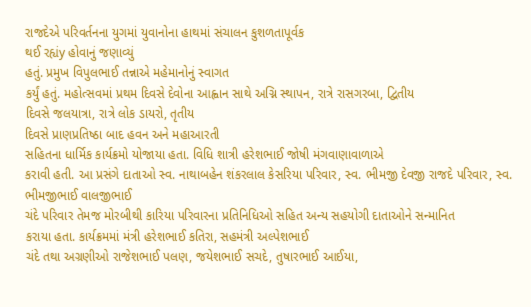રાજદેએ પરિવર્તનના યુગમાં યુવાનોના હાથમાં સંચાલન કુશળતાપૂર્વક
થઈ રહ્યંy હોવાનું જણાવ્યું
હતું. પ્રમુખ વિપુલભાઈ તન્નાએ મહેમાનોનું સ્વાગત
કર્યું હતું. મહોત્સવમાં પ્રથમ દિવસે દેવોના આહ્વાન સાથે અગ્નિ સ્થાપન, રાત્રે રાસગરબા, દ્વિતીય
દિવસે જલયાત્રા, રાત્રે લોક ડાયરો, તૃતીય
દિવસે પ્રાણપ્રતિષ્ઠા બાદ હવન અને મહાઆરતી
સહિતના ધાર્મિક કાર્યક્રમો યોજાયા હતા. વિધિ શાત્રી હરેશભાઈ જોષી મંગવાણાવાળાએ
કરાવી હતી. આ પ્રસંગે દાતાઓ સ્વ. નાથાબહેન શંકરલાલ કેસરિયા પરિવાર, સ્વ. ભીમજી દેવજી રાજદે પરિવાર, સ્વ. ભીમજીભાઈ વાલજીભાઈ
ચંદે પરિવાર તેમજ મોરબીથી કારિયા પરિવારના પ્રતિનિધિઓ સહિત અન્ય સહયોગી દાતાઓને સન્માનિત
કરાયા હતા. કાર્યક્રમમાં મંત્રી હરેશભાઈ કતિરા, સહમંત્રી અલ્પેશભાઈ
ચંદે તથા અગ્રણીઓ રાજેશભાઈ પલણ, જયેશભાઈ સચદે, તુષારભાઈ આઈયા,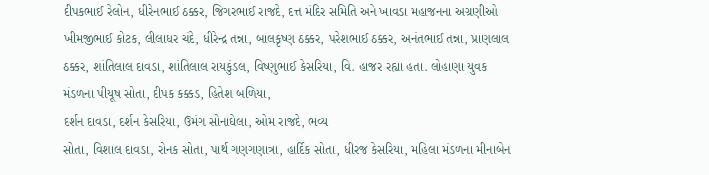દીપકભાઈ રેલોન, ધીરેનભાઈ ઠક્કર, જિગરભાઈ રાજદે, દત્ત મંદિર સમિતિ અને ખાવડા મહાજનના અગ્રણીઓ ખીમજીભાઈ કોટક, લીલાધર ચંદે, ધીરેન્દ્ર તન્ના, બાલકૃષ્ણ ઠક્કર, પરેશભાઈ ઠક્કર, અનંતભાઈ તન્ના, પ્રાણલાલ ઠક્કર, શાંતિલાલ દાવડા, શાંતિલાલ રાયકુંડલ, વિષ્ણુભાઈ કેસરિયા, વિ. હાજર રહ્યા હતા. લોહાણા યુવક
મંડળના પીયૂષ સોતા, દીપક કક્કડ, હિતેશ બળિયા,
દર્શન દાવડા, દર્શન કેસરિયા, ઉમંગ સોનાઘેલા, ઓમ રાજદે, ભવ્ય
સોતા, વિશાલ દાવડા, રોનક સોતા, પાર્થ ગણગણાત્રા, હાર્દિક સોતા, ધીરજ કેસરિયા, મહિલા મંડળના મીનાબેન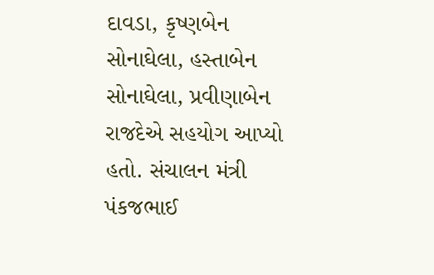દાવડા, કૃષ્ણબેન સોનાઘેલા, હસ્તાબેન સોનાઘેલા, પ્રવીણાબેન રાજદેએ સહયોગ આપ્યો હતો. સંચાલન મંત્રી પંકજભાઈ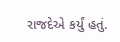રાજદેએ કર્યું હતું.